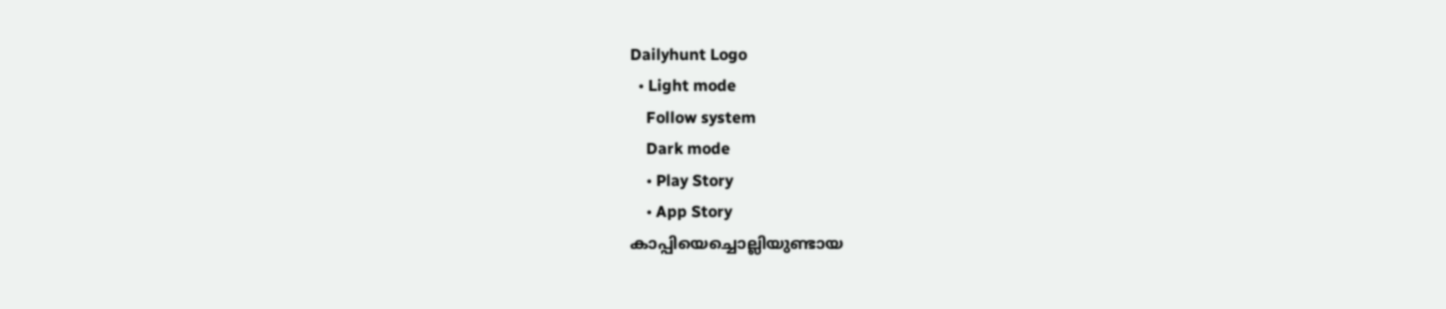Dailyhunt Logo
  • Light mode
    Follow system
    Dark mode
    • Play Story
    • App Story
കാപ്പിയെച്ചൊല്ലിയുണ്ടായ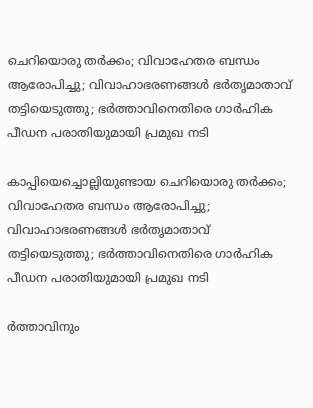ചെറിയൊരു തര്‍ക്കം; വിവാഹേതര ബന്ധം ആരോപിച്ചു; വിവാഹാഭരണങ്ങള്‍ ഭര്‍തൃമാതാവ് തട്ടിയെടുത്തു; ഭര്‍ത്താവിനെതിരെ ഗാര്‍ഹിക പീഡന പരാതിയുമായി പ്രമുഖ നടി

കാപ്പിയെച്ചൊല്ലിയുണ്ടായ ചെറിയൊരു തര്‍ക്കം; വിവാഹേതര ബന്ധം ആരോപിച്ചു; വിവാഹാഭരണങ്ങള്‍ ഭര്‍തൃമാതാവ് തട്ടിയെടുത്തു; ഭര്‍ത്താവിനെതിരെ ഗാര്‍ഹിക പീഡന പരാതിയുമായി പ്രമുഖ നടി

ര്‍ത്താവിനും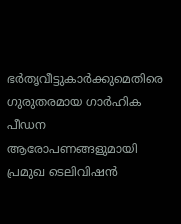ഭര്‍തൃവീട്ടുകാര്‍ക്കുമെതിരെ ഗുരുതരമായ ഗാര്‍ഹിക പീഡന ആരോപണങ്ങളുമായി പ്രമുഖ ടെലിവിഷന്‍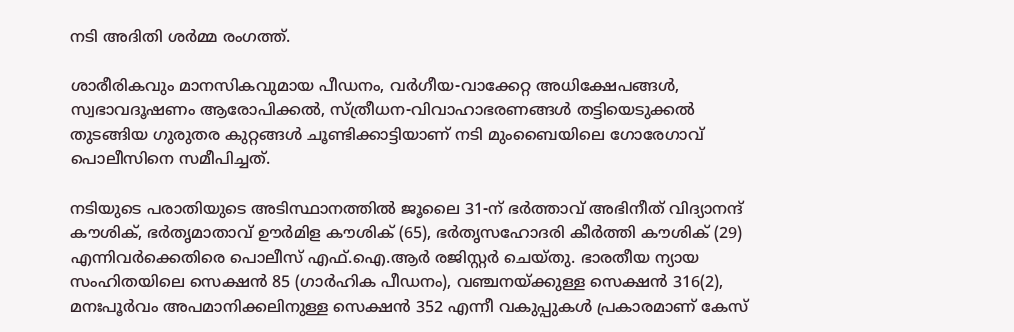നടി അദിതി ശര്‍മ്മ രംഗത്ത്.

ശാരീരികവും മാനസികവുമായ പീഡനം, വര്‍ഗീയ-വാക്കേറ്റ അധിക്ഷേപങ്ങള്‍, സ്വഭാവദൂഷണം ആരോപിക്കല്‍, സ്ത്രീധന-വിവാഹാഭരണങ്ങള്‍ തട്ടിയെടുക്കല്‍ തുടങ്ങിയ ഗുരുതര കുറ്റങ്ങള്‍ ചൂണ്ടിക്കാട്ടിയാണ് നടി മുംബൈയിലെ ഗോരേഗാവ് പൊലീസിനെ സമീപിച്ചത്.

നടിയുടെ പരാതിയുടെ അടിസ്ഥാനത്തില്‍ ജൂലൈ 31-ന് ഭര്‍ത്താവ് അഭിനീത് വിദ്യാനന്ദ് കൗശിക്, ഭര്‍തൃമാതാവ് ഊര്‍മിള കൗശിക് (65), ഭര്‍തൃസഹോദരി കീര്‍ത്തി കൗശിക് (29) എന്നിവര്‍ക്കെതിരെ പൊലീസ് എഫ്.ഐ.ആര്‍ രജിസ്റ്റര്‍ ചെയ്തു. ഭാരതീയ ന്യായ സംഹിതയിലെ സെക്ഷന്‍ 85 (ഗാര്‍ഹിക പീഡനം), വഞ്ചനയ്ക്കുള്ള സെക്ഷന്‍ 316(2), മനഃപൂര്‍വം അപമാനിക്കലിനുള്ള സെക്ഷന്‍ 352 എന്നീ വകുപ്പുകള്‍ പ്രകാരമാണ് കേസ്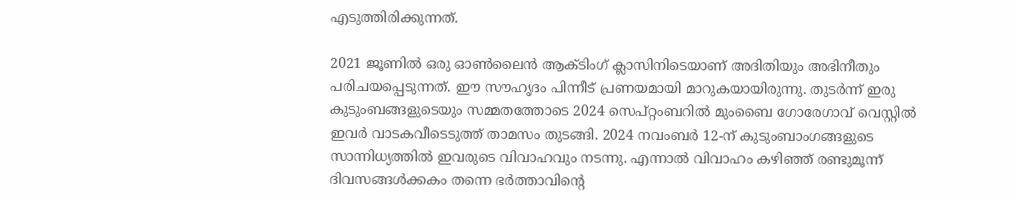എടുത്തിരിക്കുന്നത്.

2021 ജൂണില്‍ ഒരു ഓണ്‍ലൈന്‍ ആക്ടിംഗ് ക്ലാസിനിടെയാണ് അദിതിയും അഭിനീതും പരിചയപ്പെടുന്നത്. ഈ സൗഹൃദം പിന്നീട് പ്രണയമായി മാറുകയായിരുന്നു. തുടര്‍ന്ന് ഇരു കുടുംബങ്ങളുടെയും സമ്മതത്തോടെ 2024 സെപ്റ്റംബറില്‍ മുംബൈ ഗോരേഗാവ് വെസ്റ്റില്‍ ഇവര്‍ വാടകവീടെടുത്ത് താമസം തുടങ്ങി. 2024 നവംബര്‍ 12-ന് കുടുംബാംഗങ്ങളുടെ സാന്നിധ്യത്തില്‍ ഇവരുടെ വിവാഹവും നടന്നു. എന്നാല്‍ വിവാഹം കഴിഞ്ഞ് രണ്ടുമൂന്ന് ദിവസങ്ങള്‍ക്കകം തന്നെ ഭര്‍ത്താവിന്റെ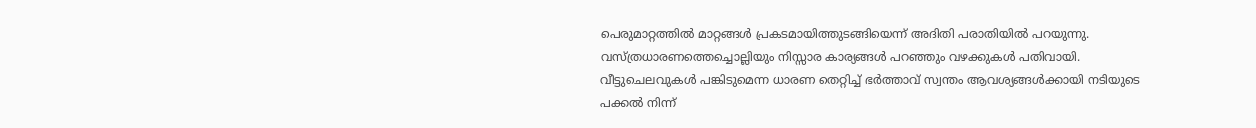പെരുമാറ്റത്തില്‍ മാറ്റങ്ങള്‍ പ്രകടമായിത്തുടങ്ങിയെന്ന് അദിതി പരാതിയില്‍ പറയുന്നു. വസ്ത്രധാരണത്തെച്ചൊല്ലിയും നിസ്സാര കാര്യങ്ങള്‍ പറഞ്ഞും വഴക്കുകള്‍ പതിവായി. വീട്ടുചെലവുകള്‍ പങ്കിടുമെന്ന ധാരണ തെറ്റിച്ച്‌ ഭര്‍ത്താവ് സ്വന്തം ആവശ്യങ്ങള്‍ക്കായി നടിയുടെ പക്കല്‍ നിന്ന്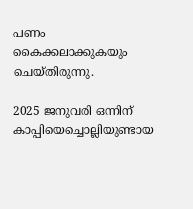പണം കൈക്കലാക്കുകയും ചെയ്തിരുന്നു.

2025 ജനുവരി ഒന്നിന് കാപ്പിയെച്ചൊല്ലിയുണ്ടായ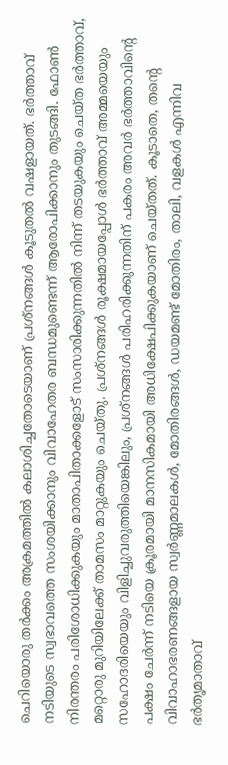ചെറിയൊരു തര്‍ക്കം അക്രമത്തില്‍ കലാശിച്ചതോടെയാണ് പ്രശ്നങ്ങള്‍ കൂടുതല്‍ വഷളായത്. ഭര്‍ത്താവ് നടിയുടെ സ്വഭാവത്തെ സംശയിക്കാനും വിവാഹേതര ബന്ധമുണ്ടെന്ന് ആരോപിക്കാനും തുടങ്ങി. ഫോണ്‍ നിരന്തരം പരിശോധിക്കുകയും മാതാപിതാക്കളോട് സംസാരിക്കുന്നതില്‍ നിന്ന് തടയുകയും ചെയ്ത ഭര്‍ത്താവ്, മറ്റൊരു മുറിയിലേക്ക് താമസം മാറ്റുകയും ചെയ്തു. പ്രശ്നങ്ങള്‍ രൂക്ഷമായപ്പോള്‍ ഭര്‍ത്താവ് അമ്മയെയും സഹോദരിയെയും വിളിച്ചുവരുത്തിയെങ്കിലും, പ്രശ്നങ്ങള്‍ പരിഹരിക്കുന്നതിന് പകരം അവര്‍ ഭര്‍ത്താവിന്റെ പക്ഷം ചേര്‍ന്ന് നടിയെ ക്രൂരമായി മാനസികമായി അധിക്ഷേപിക്കുകയാണ് ചെയ്തത്. കൂടാതെ, തന്റെ വിവാഹാഭരണങ്ങളായ സ്വര്‍ണ്ണമാലകള്‍, മോതിരങ്ങള്‍, ഡയമണ്ട് മോതിരം, താലി, വളകള്‍ എന്നിവ ഭര്‍തൃമാതാവ്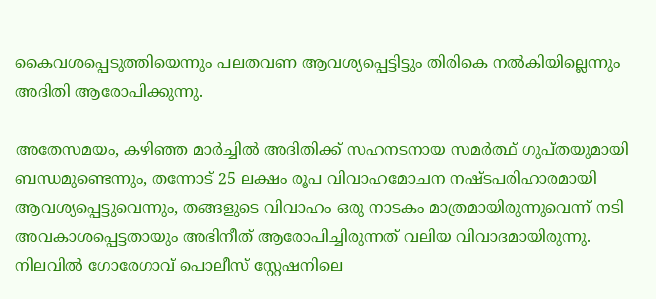കൈവശപ്പെടുത്തിയെന്നും പലതവണ ആവശ്യപ്പെട്ടിട്ടും തിരികെ നല്‍കിയില്ലെന്നും അദിതി ആരോപിക്കുന്നു.

അതേസമയം, കഴിഞ്ഞ മാര്‍ച്ചില്‍ അദിതിക്ക് സഹനടനായ സമര്‍ത്ഥ് ഗുപ്തയുമായി ബന്ധമുണ്ടെന്നും, തന്നോട് 25 ലക്ഷം രൂപ വിവാഹമോചന നഷ്ടപരിഹാരമായി ആവശ്യപ്പെട്ടുവെന്നും, തങ്ങളുടെ വിവാഹം ഒരു നാടകം മാത്രമായിരുന്നുവെന്ന് നടി അവകാശപ്പെട്ടതായും അഭിനീത് ആരോപിച്ചിരുന്നത് വലിയ വിവാദമായിരുന്നു. നിലവില്‍ ഗോരേഗാവ് പൊലീസ് സ്റ്റേഷനിലെ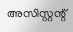അസിസ്റ്റന്റ്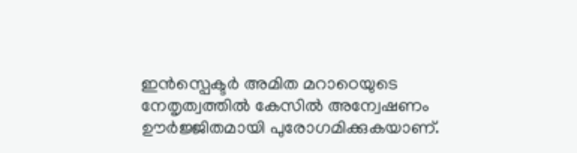ഇന്‍സ്പെക്ടര്‍ അമിത മറാഠെയുടെ നേതൃത്വത്തില്‍ കേസില്‍ അന്വേഷണം ഊര്‍ജ്ജിതമായി പുരോഗമിക്കുകയാണ്.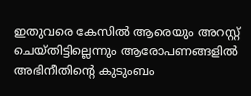ഇതുവരെ കേസില്‍ ആരെയും അറസ്റ്റ് ചെയ്തിട്ടില്ലെന്നും ആരോപണങ്ങളില്‍ അഭിനീതിന്റെ കുടുംബം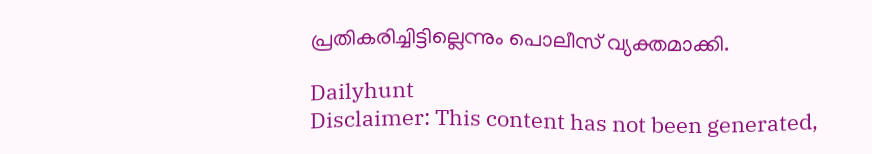പ്രതികരിച്ചിട്ടില്ലെന്നും പൊലീസ് വ്യക്തമാക്കി.

Dailyhunt
Disclaimer: This content has not been generated,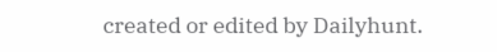created or edited by Dailyhunt.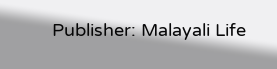Publisher: Malayali Life